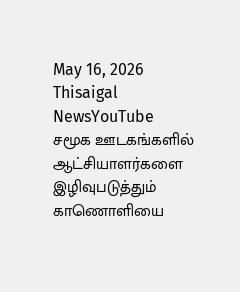May 16, 2026
Thisaigal NewsYouTube
சமூக ஊடகங்களில் ஆட்சியாளர்களை இழிவுபடுத்தும் காணொளியை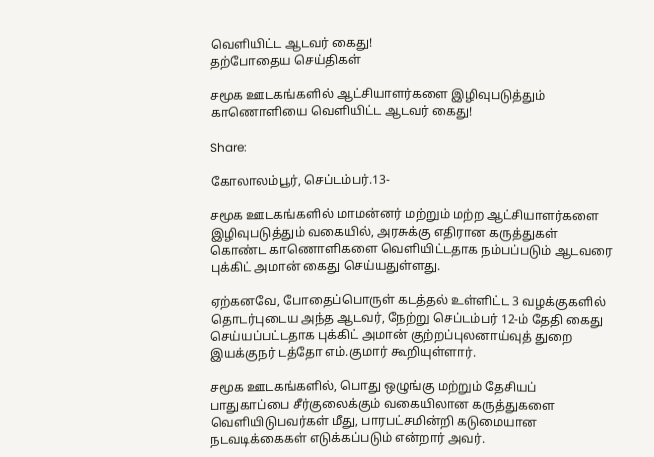வெளியிட்ட ஆடவர் கைது!
தற்போதைய செய்திகள்

சமூக ஊடகங்களில் ஆட்சியாளர்களை இழிவுபடுத்தும் காணொளியை வெளியிட்ட ஆடவர் கைது!

Share:

கோலாலம்பூர், செப்டம்பர்.13-

சமூக ஊடகங்களில் மாமன்னர் மற்றும் மற்ற ஆட்சியாளர்களை இழிவுபடுத்தும் வகையில், அரசுக்கு எதிரான கருத்துகள் கொண்ட காணொளிகளை வெளியிட்டதாக நம்பப்படும் ஆடவரை புக்கிட் அமான் கைது செய்யதுள்ளது.

ஏற்கனவே, போதைப்பொருள் கடத்தல் உள்ளிட்ட 3 வழக்குகளில் தொடர்புடைய அந்த ஆடவர், நேற்று செப்டம்பர் 12-ம் தேதி கைது செய்யப்பட்டதாக புக்கிட் அமான் குற்றப்புலனாய்வுத் துறை இயக்குநர் டத்தோ எம்.குமார் கூறியுள்ளார்.

சமூக ஊடகங்களில், பொது ஒழுங்கு மற்றும் தேசியப் பாதுகாப்பை சீர்குலைக்கும் வகையிலான கருத்துகளை வெளியிடுபவர்கள் மீது, பாரபட்சமின்றி கடுமையான நடவடிக்கைகள் எடுக்கப்படும் என்றார் அவர்.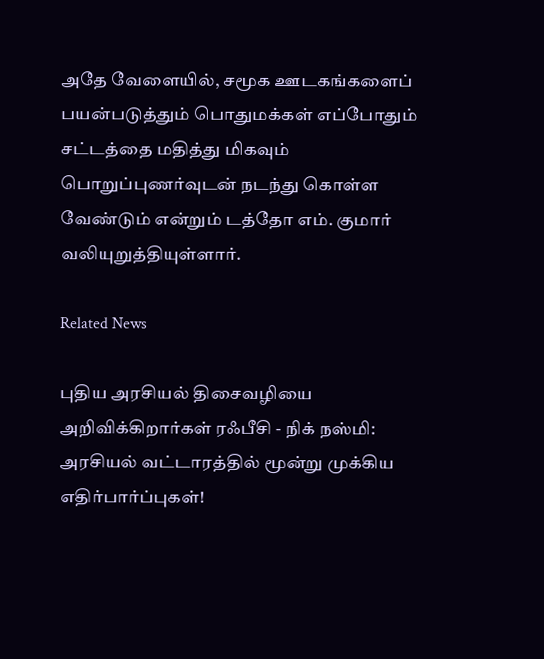அதே வேளையில், சமூக ஊடகங்களைப் பயன்படுத்தும் பொதுமக்கள் எப்போதும் சட்டத்தை மதித்து மிகவும் பொறுப்புணர்வுடன் நடந்து கொள்ள வேண்டும் என்றும் டத்தோ எம். குமார் வலியுறுத்தியுள்ளார்.

Related News

புதிய அரசியல் திசைவழியை அறிவிக்கிறார்கள் ரஃபீசி - நிக் நஸ்மி: அரசியல் வட்டாரத்தில் மூன்று முக்கிய எதிர்பார்ப்புகள்!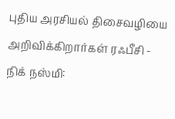புதிய அரசியல் திசைவழியை அறிவிக்கிறார்கள் ரஃபீசி - நிக் நஸ்மி: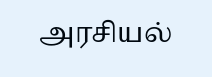அரசியல்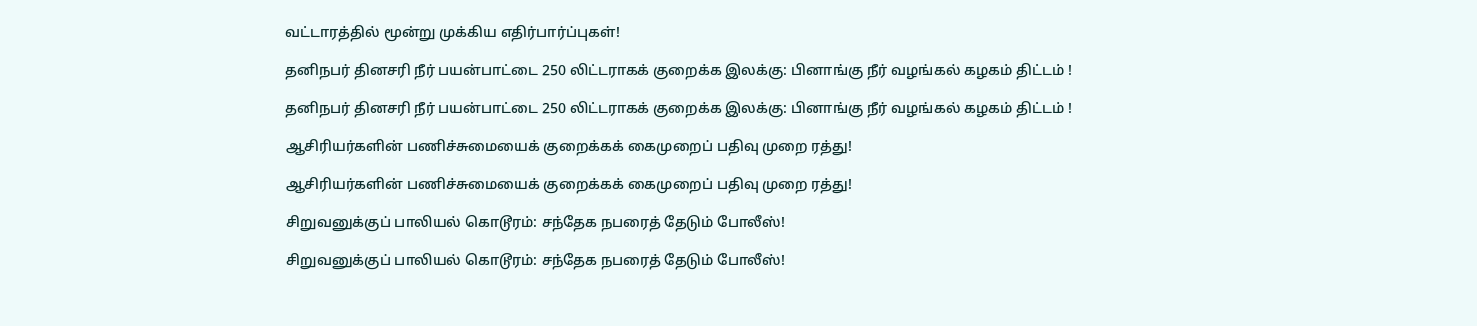வட்டாரத்தில் மூன்று முக்கிய எதிர்பார்ப்புகள்!

தனிநபர் தினசரி நீர் பயன்பாட்டை 250 லிட்டராகக் குறைக்க இலக்கு: பினாங்கு நீர் வழங்கல் கழகம் திட்டம் !

தனிநபர் தினசரி நீர் பயன்பாட்டை 250 லிட்டராகக் குறைக்க இலக்கு: பினாங்கு நீர் வழங்கல் கழகம் திட்டம் !

ஆசிரியர்களின் பணிச்சுமையைக் குறைக்கக் கைமுறைப் பதிவு முறை ரத்து!

ஆசிரியர்களின் பணிச்சுமையைக் குறைக்கக் கைமுறைப் பதிவு முறை ரத்து!

சிறுவனுக்குப் பாலியல் கொடூரம்: சந்தேக நபரைத் தேடும் போலீஸ்!

சிறுவனுக்குப் பாலியல் கொடூரம்: சந்தேக நபரைத் தேடும் போலீஸ்!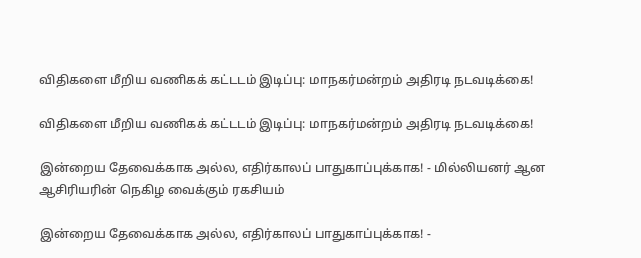விதிகளை மீறிய வணிகக் கட்டடம் இடிப்பு: மாநகர்மன்றம் அதிரடி நடவடிக்கை!

விதிகளை மீறிய வணிகக் கட்டடம் இடிப்பு: மாநகர்மன்றம் அதிரடி நடவடிக்கை!

இன்றைய தேவைக்காக அல்ல, எதிர்காலப் பாதுகாப்புக்காக! - மில்லியனர் ஆன ஆசிரியரின் நெகிழ வைக்கும் ரகசியம்

இன்றைய தேவைக்காக அல்ல, எதிர்காலப் பாதுகாப்புக்காக! -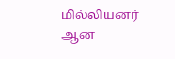மில்லியனர் ஆன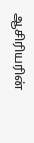ஆசிரியரின்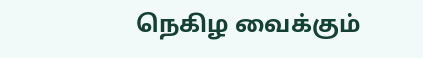நெகிழ வைக்கும்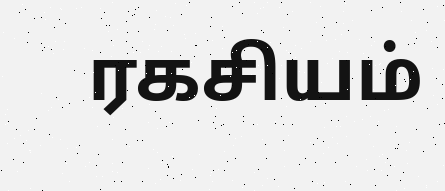ரகசியம்